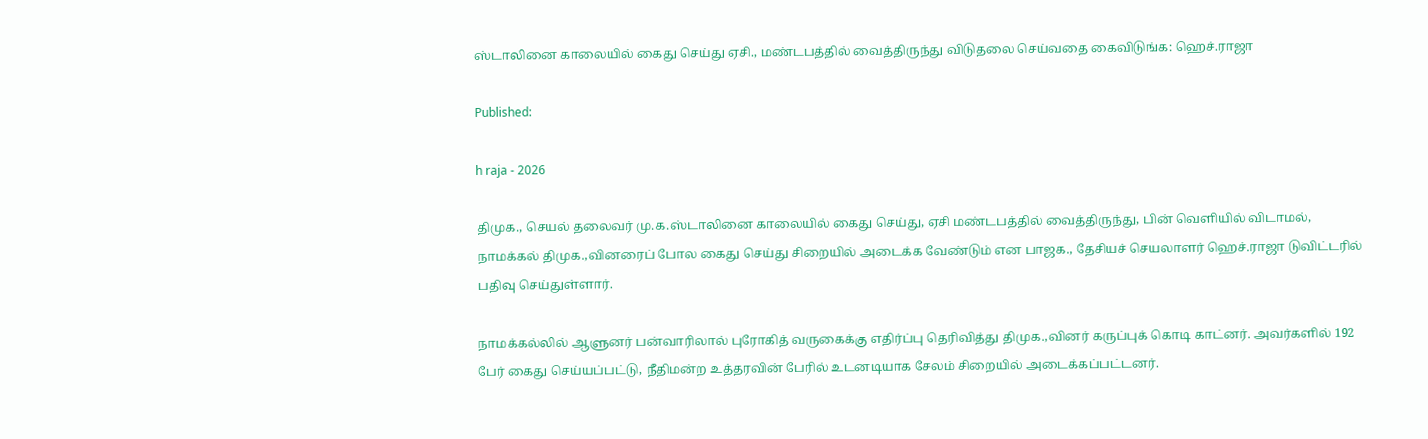ஸ்டாலினை காலையில் கைது செய்து ஏசி., மண்டபத்தில் வைத்திருந்து விடுதலை செய்வதை கைவிடுங்க: ஹெச்.ராஜா

Published:

h raja - 2026

திமுக., செயல் தலைவர் மு.க.ஸ்டாலினை காலையில் கைது செய்து, ஏசி மண்டபத்தில் வைத்திருந்து, பின் வெளியில் விடாமல்,  நாமக்கல் திமுக.,வினரைப் போல கைது செய்து சிறையில் அடைக்க வேண்டும் என பாஜக., தேசியச் செயலாளர் ஹெச்.ராஜா டுவிட்டரில் பதிவு செய்துள்ளார்.

நாமக்கல்லில் ஆளுனர் பன்வாரிலால் புரோகித் வருகைக்கு எதிர்ப்பு தெரிவித்து திமுக.,வினர் கருப்புக் கொடி காட்னர். அவர்களில் 192 பேர் கைது செய்யப்பட்டு, நீதிமன்ற உத்தரவின் பேரில் உடனடியாக சேலம் சிறையில் அடைக்கப்பட்டனர்.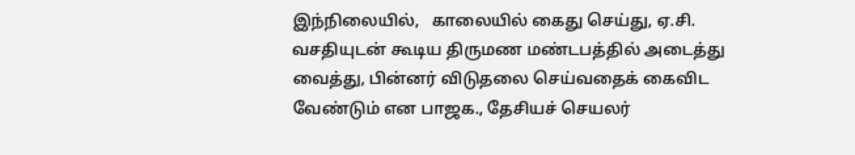இந்நிலையில்,   காலையில் கைது செய்து, ஏ.சி. வசதியுடன் கூடிய திருமண மண்டபத்தில் அடைத்து வைத்து, பின்னர் விடுதலை செய்வதைக் கைவிட வேண்டும் என பாஜக., தேசியச் செயலர்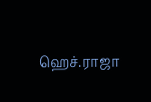ஹெச்.ராஜா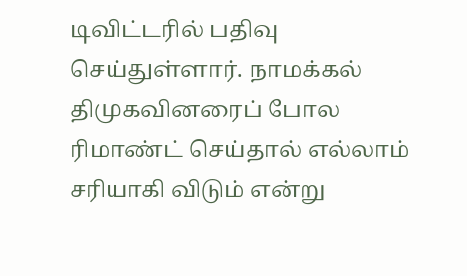டிவிட்டரில் பதிவு செய்துள்ளார். நாமக்கல் திமுகவினரைப் போல ரிமாண்ட் செய்தால் எல்லாம் சரியாகி விடும் என்று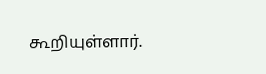கூறியுள்ளார்.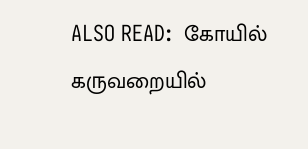ALSO READ:  கோயில் கருவறையில்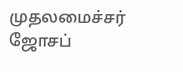முதலமைச்சர் ஜோசப்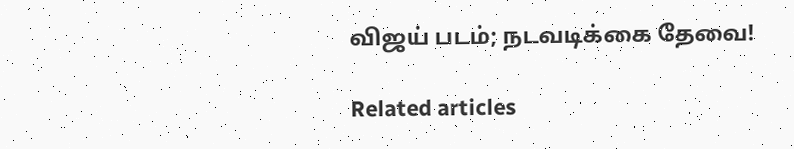விஜய் படம்; நடவடிக்கை தேவை!

Related articles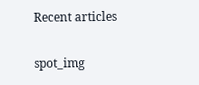Recent articles

spot_img